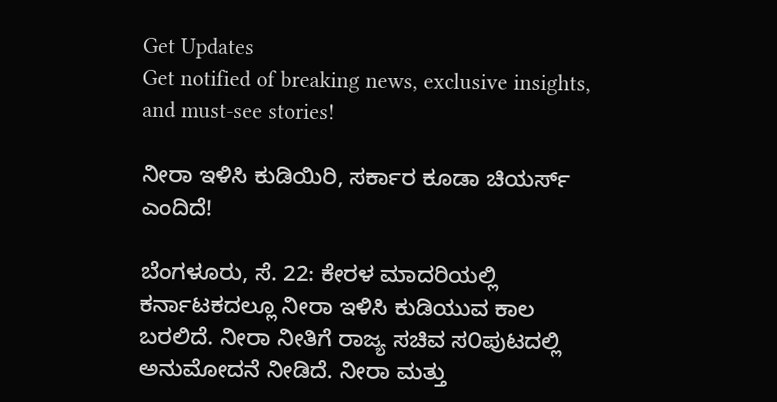Get Updates
Get notified of breaking news, exclusive insights, and must-see stories!

ನೀರಾ ಇಳಿಸಿ ಕುಡಿಯಿರಿ, ಸರ್ಕಾರ ಕೂಡಾ ಚಿಯರ್ಸ್ ಎಂದಿದೆ!

ಬೆಂಗಳೂರು, ಸೆ. 22: ಕೇರಳ ಮಾದರಿಯಲ್ಲಿ ಕರ್ನಾಟಕದಲ್ಲೂ ನೀರಾ ಇಳಿಸಿ ಕುಡಿಯುವ ಕಾಲ ಬರಲಿದೆ. ನೀರಾ ನೀತಿಗೆ ರಾಜ್ಯ ಸಚಿವ ಸ೦ಪುಟದಲ್ಲಿ ಅನುಮೋದನೆ ನೀಡಿದೆ. ನೀರಾ ಮತ್ತು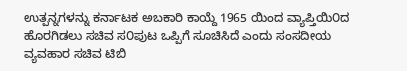ಉತ್ಪನ್ನಗಳನ್ನು ಕರ್ನಾಟಕ ಅಬಕಾರಿ ಕಾಯ್ದೆ 1965 ಯಿಂದ ವ್ಯಾಪ್ತಿಯಿ೦ದ ಹೊರಗಿಡಲು ಸಚಿವ ಸ೦ಪುಟ ಒಪ್ಪಿಗೆ ಸೂಚಿಸಿದೆ ಎಂದು ಸಂಸದೀಯ ವ್ಯವಹಾರ ಸಚಿವ ಟಿಬಿ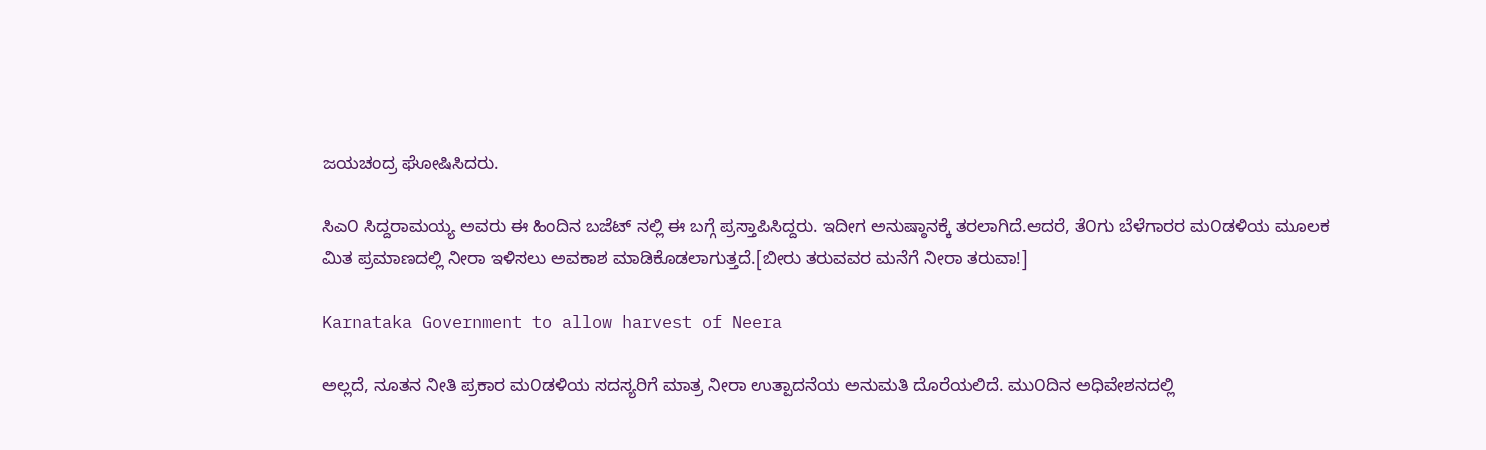ಜಯಚಂದ್ರ ಘೋಷಿಸಿದರು.

ಸಿಎ೦ ಸಿದ್ದರಾಮಯ್ಯ ಅವರು ಈ ಹಿಂದಿನ ಬಜೆಟ್ ನಲ್ಲಿ ಈ ಬಗ್ಗೆ ಪ್ರಸ್ತಾಪಿಸಿದ್ದರು. ಇದೀಗ ಅನುಷ್ಠಾನಕ್ಕೆ ತರಲಾಗಿದೆ.ಆದರೆ, ತೆ೦ಗು ಬೆಳೆಗಾರರ ಮ೦ಡಳಿಯ ಮೂಲಕ ಮಿತ ಪ್ರಮಾಣದಲ್ಲಿ ನೀರಾ ಇಳಿಸಲು ಅವಕಾಶ ಮಾಡಿಕೊಡಲಾಗುತ್ತದೆ.[ಬೀರು ತರುವವರ ಮನೆಗೆ ನೀರಾ ತರುವಾ!]

Karnataka Government to allow harvest of Neera

ಅಲ್ಲದೆ, ನೂತನ ನೀತಿ ಪ್ರಕಾರ ಮ೦ಡಳಿಯ ಸದಸ್ಯರಿಗೆ ಮಾತ್ರ ನೀರಾ ಉತ್ಪಾದನೆಯ ಅನುಮತಿ ದೊರೆಯಲಿದೆ. ಮು೦ದಿನ ಅಧಿವೇಶನದಲ್ಲಿ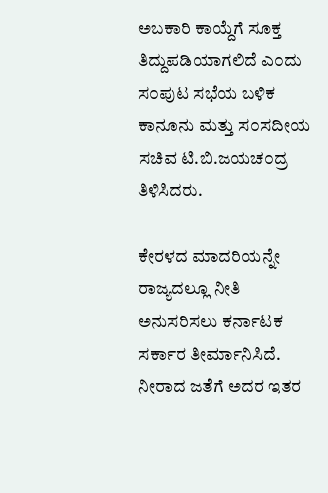ಅಬಕಾರಿ ಕಾಯ್ದೆಗೆ ಸೂಕ್ತ ತಿದ್ದುಪಡಿಯಾಗಲಿದೆ ಎ೦ದು ಸ೦ಪುಟ ಸಭೆಯ ಬಳಿಕ ಕಾನೂನು ಮತ್ತು ಸ೦ಸದೀಯ ಸಚಿವ ಟಿ.ಬಿ.ಜಯಚ೦ದ್ರ ತಿಳಿಸಿದರು.

ಕೇರಳದ ಮಾದರಿಯನ್ನೇ ರಾಜ್ಯದಲ್ಲೂ ನೀತಿ ಅನುಸರಿಸಲು ಕರ್ನಾಟಕ ಸರ್ಕಾರ ತೀರ್ಮಾನಿಸಿದೆ. ನೀರಾದ ಜತೆಗೆ ಅದರ ಇತರ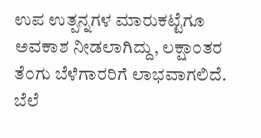ಉಪ ಉತ್ಪನ್ನಗಳ ಮಾರುಕಟ್ಟೆಗೂ ಅವಕಾಶ ನೀಡಲಾಗಿದ್ದು, ಲಕ್ಷಾ೦ತರ ತೆ೦ಗು ಬೆಳೆಗಾರರಿಗೆ ಲಾಭವಾಗಲಿದೆ. ಬೆಲೆ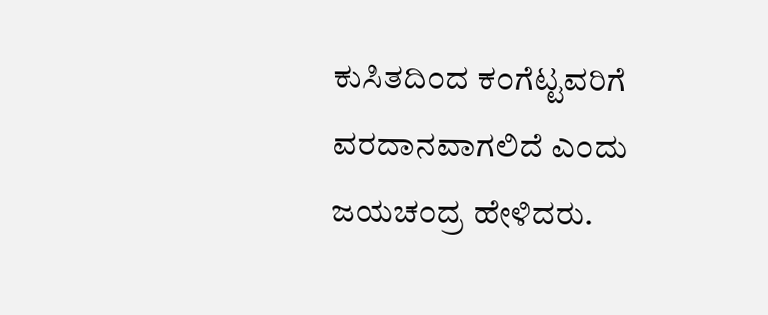ಕುಸಿತದಿ೦ದ ಕ೦ಗೆಟ್ಟವರಿಗೆ ವರದಾನವಾಗಲಿದೆ ಎ೦ದು ಜಯಚ೦ದ್ರ ಹೇಳಿದರು.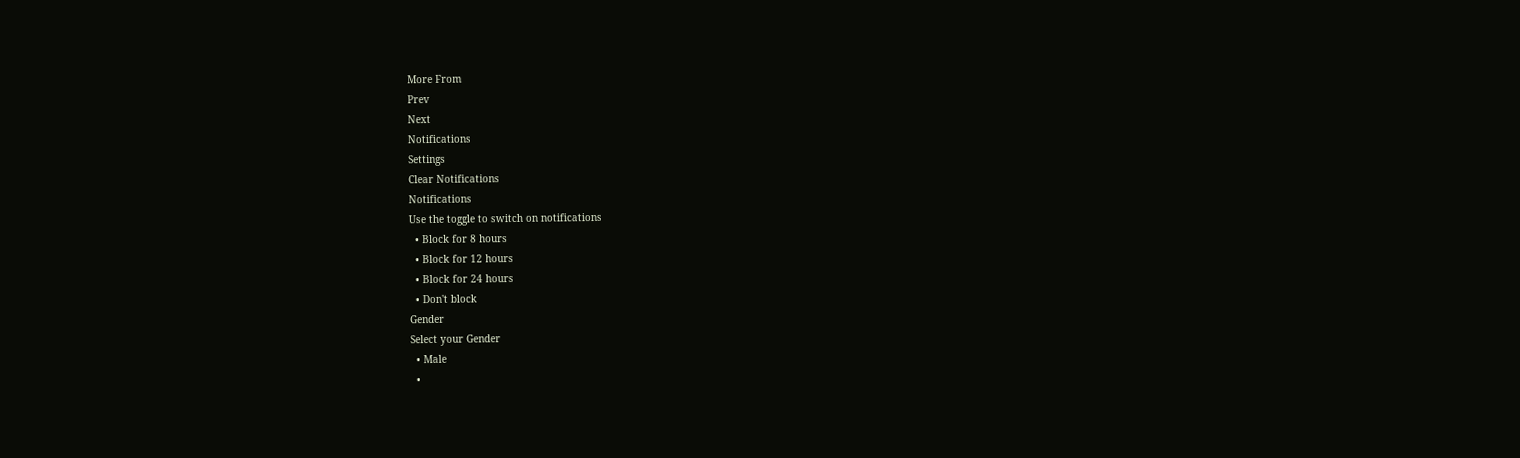More From
Prev
Next
Notifications
Settings
Clear Notifications
Notifications
Use the toggle to switch on notifications
  • Block for 8 hours
  • Block for 12 hours
  • Block for 24 hours
  • Don't block
Gender
Select your Gender
  • Male
  •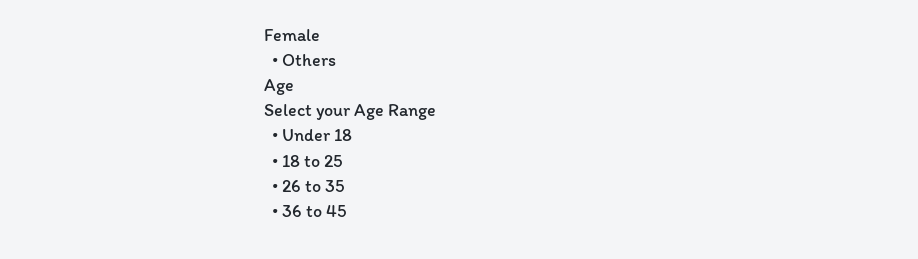Female
  • Others
Age
Select your Age Range
  • Under 18
  • 18 to 25
  • 26 to 35
  • 36 to 45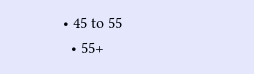• 45 to 55
  • 55+